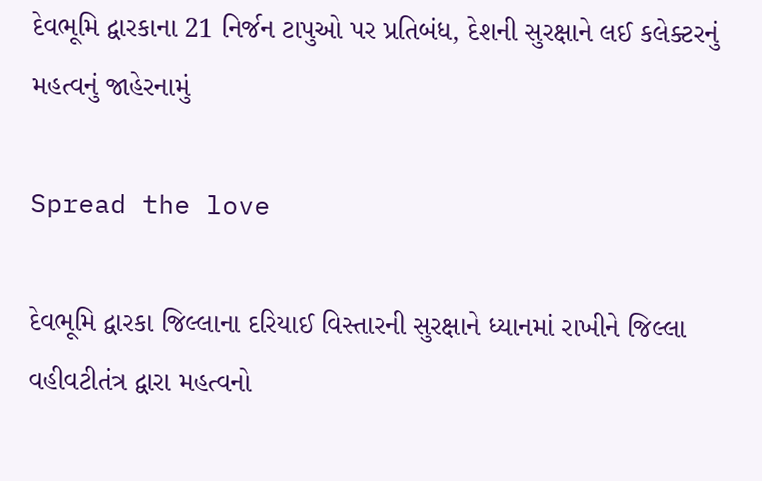દેવભૂમિ દ્વારકાના 21 નિર્જન ટાપુઓ પર પ્રતિબંધ, દેશની સુરક્ષાને લઈ કલેક્ટરનું મહત્વનું જાહેરનામું

Spread the love

દેવભૂમિ દ્વારકા જિલ્લાના દરિયાઈ વિસ્તારની સુરક્ષાને ધ્યાનમાં રાખીને જિલ્લા વહીવટીતંત્ર દ્વારા મહત્વનો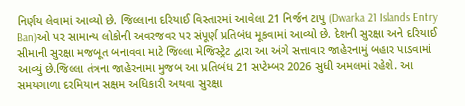નિર્ણય લેવામાં આવ્યો છે. જિલ્લાના દરિયાઈ વિસ્તારમાં આવેલા 21 નિર્જન ટાપુ (Dwarka 21 Islands Entry Ban)ઓ પર સામાન્ય લોકોની અવરજવર પર સંપૂર્ણ પ્રતિબંધ મૂકવામાં આવ્યો છે. દેશની સુરક્ષા અને દરિયાઈ સીમાની સુરક્ષા મજબૂત બનાવવા માટે જિલ્લા મેજિસ્ટ્રેટ દ્વારા આ અંગે સત્તાવાર જાહેરનામું બહાર પાડવામાં આવ્યું છે.જિલ્લા તંત્રના જાહેરનામા મુજબ આ પ્રતિબંધ 21 સપ્ટેમ્બર 2026 સુધી અમલમાં રહેશે. આ સમયગાળા દરમિયાન સક્ષમ અધિકારી અથવા સુરક્ષા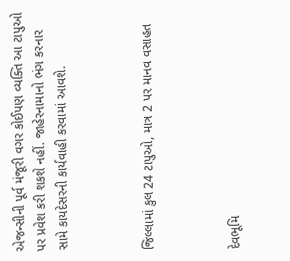એજન્સીની પૂર્વ મંજૂરી વગર કોઈપણ વ્યક્તિ આ ટાપુઓ પર પ્રવેશ કરી શકશે નહીં. જાહેરનામાનો ભંગ કરનાર સામે કાયદેસરની કાર્યવાહી કરવામાં આવશે.



જિલ્લામાં કુલ 24 ટાપુઓ, માત્ર 2 પર માનવ વસાહત



દેવભૂમિ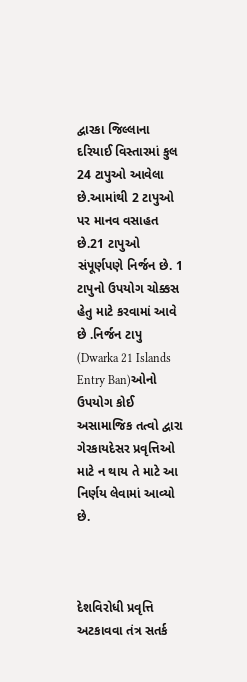દ્વારકા જિલ્લાના દરિયાઈ વિસ્તારમાં કુલ 24 ટાપુઓ આવેલા છે.આમાંથી 2 ટાપુઓ પર માનવ વસાહત છે.21 ટાપુઓ સંપૂર્ણપણે નિર્જન છે. 1 ટાપુનો ઉપયોગ ચોક્કસ હેતુ માટે કરવામાં આવે છે .નિર્જન ટાપુ (Dwarka 21 Islands Entry Ban)ઓનો ઉપયોગ કોઈ અસામાજિક તત્વો દ્વારા ગેરકાયદેસર પ્રવૃત્તિઓ માટે ન થાય તે માટે આ નિર્ણય લેવામાં આવ્યો છે.



દેશવિરોધી પ્રવૃત્તિ અટકાવવા તંત્ર સતર્ક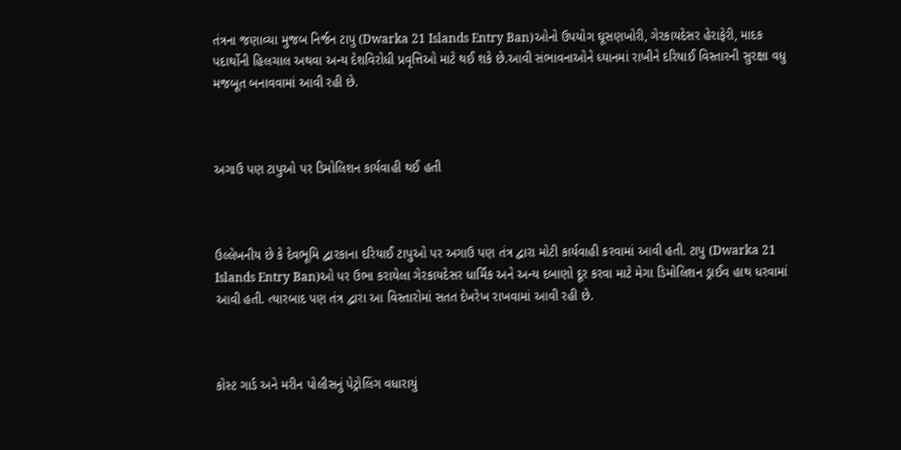તંત્રના જણાવ્યા મુજબ નિર્જન ટાપુ (Dwarka 21 Islands Entry Ban)ઓનો ઉપયોગ ઘૂસણખોરી, ગેરકાયદેસર હેરાફેરી, માદક પદાર્થોની હિલચાલ અથવા અન્ય દેશવિરોધી પ્રવૃત્તિઓ માટે થઈ શકે છે.આવી સંભાવનાઓને ધ્યાનમાં રાખીને દરિયાઈ વિસ્તારની સુરક્ષા વધુ મજબૂત બનાવવામાં આવી રહી છે.



અગાઉ પણ ટાપુઓ પર ડિમોલિશન કાર્યવાહી થઈ હતી



ઉલ્લેખનીય છે કે દેવભૂમિ દ્વારકાના દરિયાઈ ટાપુઓ પર અગાઉ પણ તંત્ર દ્વારા મોટી કાર્યવાહી કરવામાં આવી હતી. ટાપુ (Dwarka 21 Islands Entry Ban)ઓ પર ઉભા કરાયેલા ગેરકાયદેસર ધાર્મિક અને અન્ય દબાણો દૂર કરવા માટે મેગા ડિમોલિશન ડ્રાઈવ હાથ ધરવામાં આવી હતી. ત્યારબાદ પણ તંત્ર દ્વારા આ વિસ્તારોમાં સતત દેખરેખ રાખવામાં આવી રહી છે.



કોસ્ટ ગાર્ડ અને મરીન પોલીસનું પેટ્રોલિંગ વધારાયું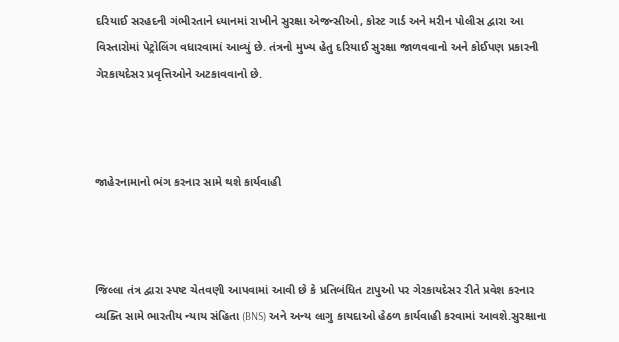દરિયાઈ સરહદની ગંભીરતાને ધ્યાનમાં રાખીને સુરક્ષા એજન્સીઓ, કોસ્ટ ગાર્ડ અને મરીન પોલીસ દ્વારા આ વિસ્તારોમાં પેટ્રોલિંગ વધારવામાં આવ્યું છે. તંત્રનો મુખ્ય હેતુ દરિયાઈ સુરક્ષા જાળવવાનો અને કોઈપણ પ્રકારની ગેરકાયદેસર પ્રવૃત્તિઓને અટકાવવાનો છે.



જાહેરનામાનો ભંગ કરનાર સામે થશે કાર્યવાહી



જિલ્લા તંત્ર દ્વારા સ્પષ્ટ ચેતવણી આપવામાં આવી છે કે પ્રતિબંધિત ટાપુઓ પર ગેરકાયદેસર રીતે પ્રવેશ કરનાર વ્યક્તિ સામે ભારતીય ન્યાય સંહિતા (BNS) અને અન્ય લાગુ કાયદાઓ હેઠળ કાર્યવાહી કરવામાં આવશે.સુરક્ષાના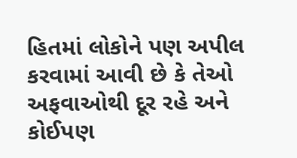હિતમાં લોકોને પણ અપીલ કરવામાં આવી છે કે તેઓ અફવાઓથી દૂર રહે અને કોઈપણ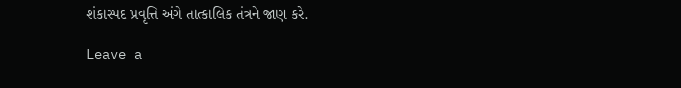શંકાસ્પદ પ્રવૃત્તિ અંગે તાત્કાલિક તંત્રને જાણ કરે.

Leave a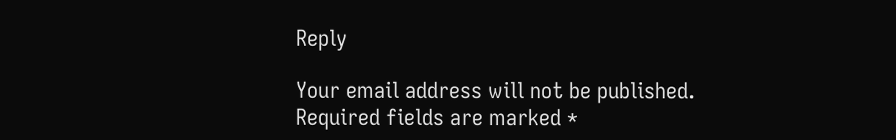Reply

Your email address will not be published. Required fields are marked *